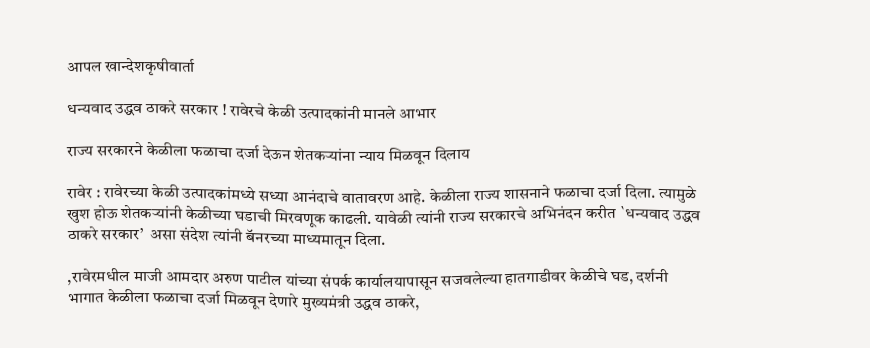आपल खान्देशकृषीवार्ता

धन्यवाद उद्धव ठाकरे सरकार ! रावेरचे केळी उत्पादकांनी मानले आभार

राज्य सरकारने केळीला फळाचा दर्जा देऊन शेतकऱ्यांना न्याय मिळवून दिलाय

रावेर : रावेरच्या केळी उत्पादकांमध्ये सध्या आनंदाचे वातावरण आहे. केळीला राज्य शासनाने फळाचा दर्जा दिला. त्यामुळे खुश होऊ शेतकऱ्यांनी केळीच्या घडाची मिरवणूक काढली. यावेळी त्यांनी राज्य सरकारचे अभिनंदन करीत `धन्यवाद उद्धव ठाकरे सरकार’  असा संदेश त्यांनी बॅनरच्या माध्यमातून दिला.

,रावेरमधील माजी आमदार अरुण पाटील यांच्या संपर्क कार्यालयापासून सजवलेल्या हातगाडीवर केळीचे घड, दर्शनी भागात केळीला फळाचा दर्जा मिळवून देणारे मुख्यमंत्री उद्धव ठाकरे,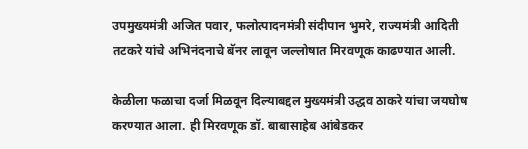उपमुख्यमंत्री अजित पवार, फलोत्पादनमंत्री संदीपान भुमरे, राज्यमंत्री आदिती तटकरे यांचे अभिनंदनाचे बॅनर लावून जल्लोषात मिरवणूक काढण्यात आली.

केळीला फळाचा दर्जा मिळवून दिल्याबद्दल मुख्यमंत्री उद्धव ठाकरे यांचा जयघोष करण्यात आला. ही मिरवणूक डॉ. बाबासाहेब आंबेडकर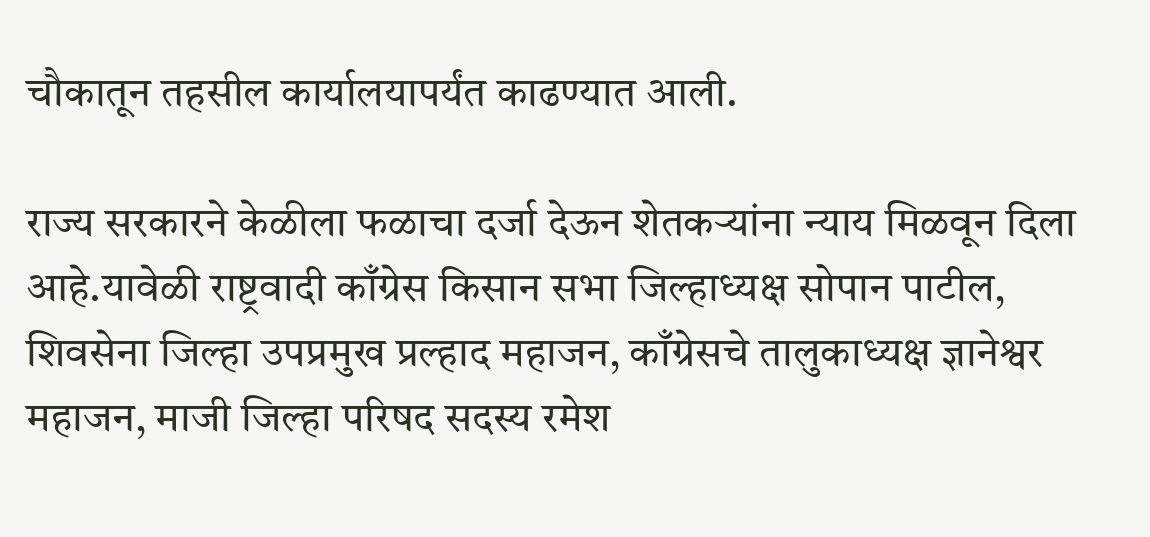चौकातून तहसील कार्यालयापर्यंत काढण्यात आली.

राज्य सरकारने केळीला फळाचा दर्जा देऊन शेतकऱ्यांना न्याय मिळवून दिला आहे.यावेळी राष्ट्रवादी काँग्रेस किसान सभा जिल्हाध्यक्ष सोपान पाटील, शिवसेना जिल्हा उपप्रमुख प्रल्हाद महाजन, काँग्रेसचे तालुकाध्यक्ष ज्ञानेश्वर महाजन, माजी जिल्हा परिषद सदस्य रमेश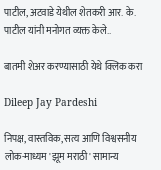पाटील, अटवाडे येथील शेतकरी आर. के. पाटील यांनी मनोगत व्यक्त केले..

बातमी शेअर करण्यासाठी येथे क्लिक करा

Dileep Jay Pardeshi

निपक्ष, वास्तविक, सत्य आणि विश्वसनीय लोक-माध्यम 'झूम मराठी' सामान्य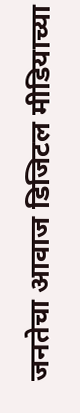जनतेचा आवाज डिजिटल मीडियाच्या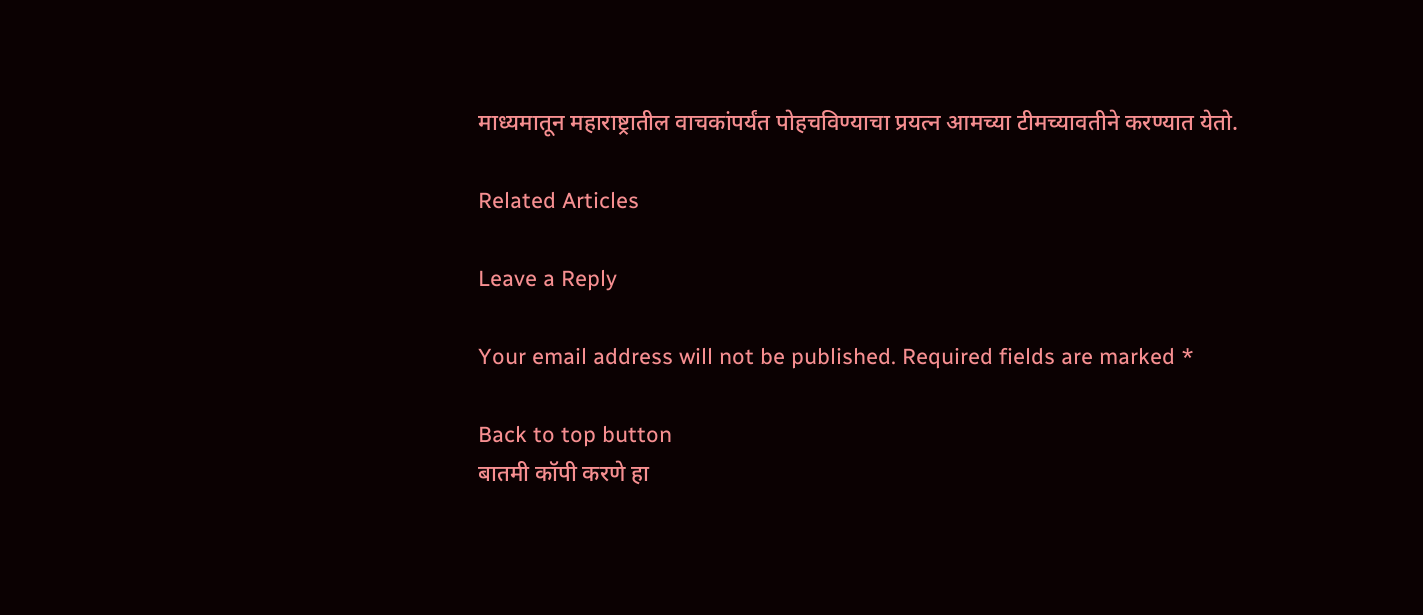माध्यमातून महाराष्ट्रातील वाचकांपर्यंत पोहचविण्याचा प्रयत्न आमच्या टीमच्यावतीने करण्यात येतो.

Related Articles

Leave a Reply

Your email address will not be published. Required fields are marked *

Back to top button
बातमी कॉपी करणे हा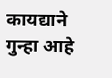कायद्याने गुन्हा आहे